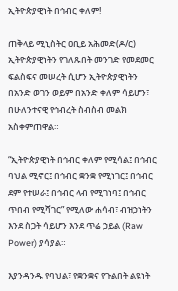ኢትዮጵያዊነት በኅብር ቀለም!

ጠቅላይ ሚኒስትር ዐቢይ አሕመድ(ዶ/ር) ኢትዮጵያዊነትን የገለጹበት መንገድ የመደመር ፍልስፍና መሠረት ሲሆን ኢትዮጵያዊነትን በአንድ ወገን ወይም በአንድ ቀለም ሳይሆን፣ በሁለንተናዊ የኅብረት ስብስብ መልክ አስቀምጠዋል።

“ኢትዮጵያዊነት በኅብር ቀለም የሚሳል፤ በኅብር ባህል ሚኖር፤ በኅብር ቋንቋ የሚነገር፤ በኅብር ደም የተሠራ፤ በኅብር ላብ የሚገነባ፤ በኅብር ጥበብ የሚሻገር” የሚለው ሐሳብ፣ ብዝኃነትን እንደ ስጋት ሳይሆን እንደ ጥሬ ኃይል (Raw Power) ያሳያል።

እያንዳንዱ የባህል፣ የቋንቋና የጉልበት ልዩነት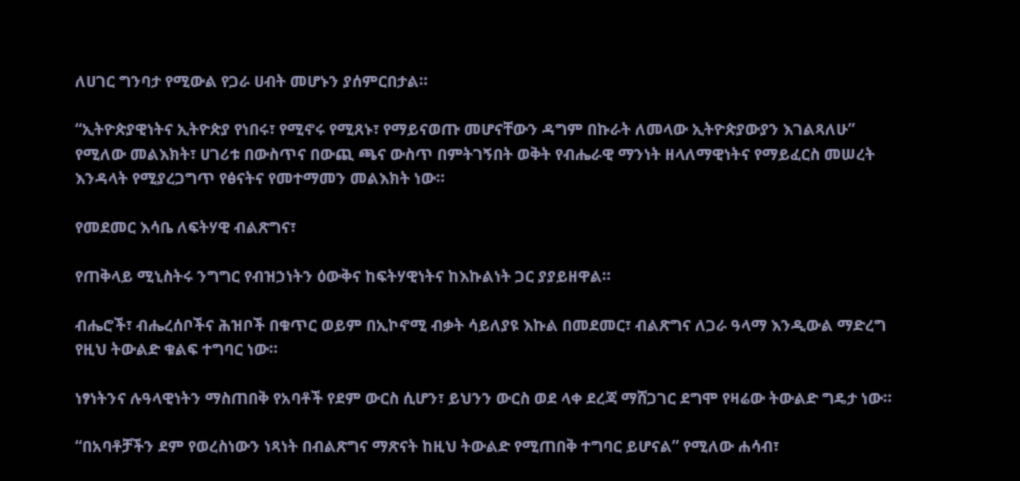ለሀገር ግንባታ የሚውል የጋራ ሀብት መሆኑን ያሰምርበታል።

“ኢትዮጵያዊነትና ኢትዮጵያ የነበሩ፣ የሚኖሩ የሚጸኑ፣ የማይናወጡ መሆናቸውን ዳግም በኩራት ለመላው ኢትዮጵያውያን እገልጻለሁ” የሚለው መልእክት፣ ሀገሪቱ በውስጥና በውጪ ጫና ውስጥ በምትገኝበት ወቅት የብሔራዊ ማንነት ዘላለማዊነትና የማይፈርስ መሠረት እንዳላት የሚያረጋግጥ የፅናትና የመተማመን መልእክት ነው።

የመደመር እሳቤ ለፍትሃዊ ብልጽግና፣

የጠቅላይ ሚኒስትሩ ንግግር የብዝኃነትን ዕውቅና ከፍትሃዊነትና ከእኩልነት ጋር ያያይዘዋል።

ብሔሮች፣ ብሔረሰቦችና ሕዝቦች በቁጥር ወይም በኢኮኖሚ ብቃት ሳይለያዩ እኩል በመደመር፣ ብልጽግና ለጋራ ዓላማ እንዲውል ማድረግ የዚህ ትውልድ ቁልፍ ተግባር ነው።

ነፃነትንና ሉዓላዊነትን ማስጠበቅ የአባቶች የደም ውርስ ሲሆን፣ ይህንን ውርስ ወደ ላቀ ደረጃ ማሸጋገር ደግሞ የዛሬው ትውልድ ግዴታ ነው።

“በአባቶቻችን ደም የወረስነውን ነጻነት በብልጽግና ማጽናት ከዚህ ትውልድ የሚጠበቅ ተግባር ይሆናል” የሚለው ሐሳብ፣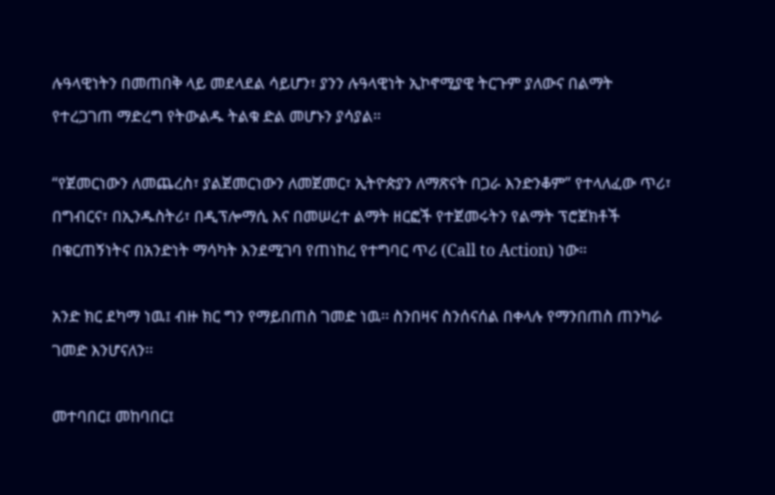ሉዓላዊነትን በመጠበቅ ላይ መደላደል ሳይሆን፣ ያንን ሉዓላዊነት ኢኮኖሚያዊ ትርጉም ያለውና በልማት የተረጋገጠ ማድረግ የትውልዱ ትልቁ ድል መሆኑን ያሳያል።

“የጀመርነውን ለመጨረስ፣ ያልጀመርነውን ለመጀመር፣ ኢትዮጵያን ለማጽናት በጋራ እንድንቆም” የተላለፈው ጥሪ፣ በግብርና፣ በኢንዱስትሪ፣ በዲፕሎማሲ እና በመሠረተ ልማት ዘርፎች የተጀመሩትን የልማት ፕሮጀክቶች በቁርጠኝነትና በአንድነት ማሳካት እንደሚገባ የጠነከረ የተግባር ጥሪ (Call to Action) ነው።

አንድ ክር ደካማ ነዉ፤ ብዙ ክር ግን የማይበጠስ ገመድ ነዉ፡፡ ስንበዛና ስንሰናሰል በቀላሉ የማንበጠስ ጠንካራ ገመድ እንሆናለን፡፡

መተባበር፤ መከባበር፤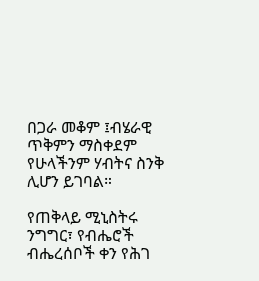በጋራ መቆም ፤ብሄራዊ ጥቅምን ማስቀደም የሁላችንም ሃብትና ስንቅ ሊሆን ይገባል።

የጠቅላይ ሚኒስትሩ ንግግር፣ የብሔሮች ብሔረሰቦች ቀን የሕገ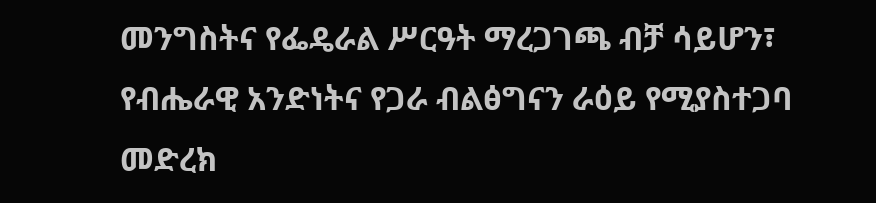መንግስትና የፌዴራል ሥርዓት ማረጋገጫ ብቻ ሳይሆን፣ የብሔራዊ አንድነትና የጋራ ብልፅግናን ራዕይ የሚያስተጋባ መድረክ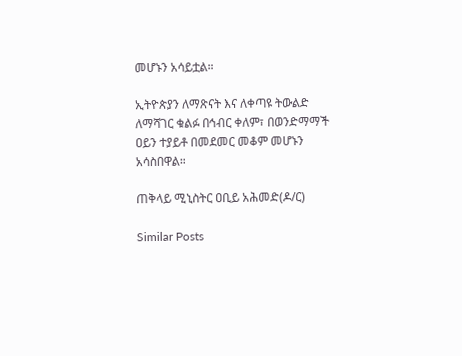መሆኑን አሳይቷል።

ኢትዮጵያን ለማጽናት እና ለቀጣዩ ትውልድ ለማሻገር ቁልፉ በኅብር ቀለም፣ በወንድማማች ዐይን ተያይቶ በመደመር መቆም መሆኑን አሳስበዋል።

ጠቅላይ ሚኒስትር ዐቢይ አሕመድ(ዶ/ር)

Similar Posts